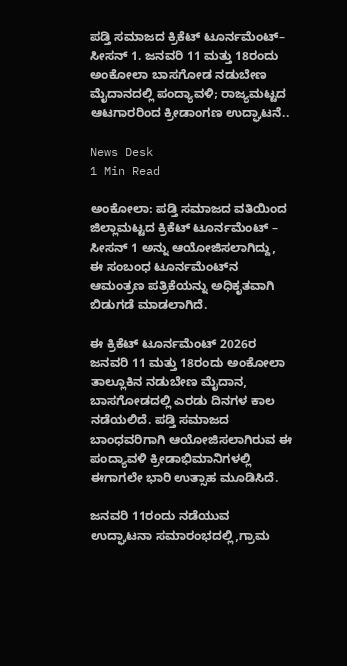ಪಡ್ತಿ ಸಮಾಜದ ಕ್ರಿಕೆಟ್ ಟೂರ್ನಮೆಂಟ್– ಸೀಸನ್ 1. ಜನವರಿ 11 ಮತ್ತು 18ರಂದು ಅಂಕೋಲಾ ಬಾಸಗೋಡ ನಡುಬೇಣ ಮೈದಾನದಲ್ಲಿ ಪಂದ್ಯಾವಳಿ; ರಾಜ್ಯಮಟ್ಟದ ಆಟಗಾರರಿಂದ ಕ್ರೀಡಾಂಗಣ ಉದ್ಘಾಟನೆ..

News Desk
1 Min Read

ಅಂಕೋಲಾ: ಪಡ್ತಿ ಸಮಾಜದ ವತಿಯಿಂದ ಜಿಲ್ಲಾಮಟ್ಟದ ಕ್ರಿಕೆಟ್ ಟೂರ್ನಮೆಂಟ್ – ಸೀಸನ್ 1 ಅನ್ನು ಆಯೋಜಿಸಲಾಗಿದ್ದು, ಈ ಸಂಬಂಧ ಟೂರ್ನಮೆಂಟ್‌ನ ಆಮಂತ್ರಣ ಪತ್ರಿಕೆಯನ್ನು ಅಧಿಕೃತವಾಗಿ ಬಿಡುಗಡೆ ಮಾಡಲಾಗಿದೆ.

ಈ ಕ್ರಿಕೆಟ್ ಟೂರ್ನಮೆಂಟ್‌ 2026ರ ಜನವರಿ 11 ಮತ್ತು 18ರಂದು ಅಂಕೋಲಾ ತಾಲ್ಲೂಕಿನ ನಡುಬೇಣ ಮೈದಾನ, ಬಾಸಗೋಡದಲ್ಲಿ ಎರಡು ದಿನಗಳ ಕಾಲ ನಡೆಯಲಿದೆ. ಪಡ್ತಿ ಸಮಾಜದ ಬಾಂಧವರಿಗಾಗಿ ಆಯೋಜಿಸಲಾಗಿರುವ ಈ ಪಂದ್ಯಾವಳಿ ಕ್ರೀಡಾಭಿಮಾನಿಗಳಲ್ಲಿ ಈಗಾಗಲೇ ಭಾರಿ ಉತ್ಸಾಹ ಮೂಡಿಸಿದೆ.

ಜನವರಿ 11ರಂದು ನಡೆಯುವ ಉದ್ಘಾಟನಾ ಸಮಾರಂಭದಲ್ಲಿ,ಗ್ರಾಮ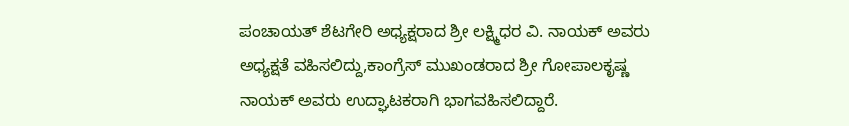ಪಂಚಾಯತ್ ಶೆಟಗೇರಿ ಅಧ್ಯಕ್ಷರಾದ ಶ್ರೀ ಲಕ್ಷ್ಮಿಧರ ವಿ. ನಾಯಕ್ ಅವರು ಅಧ್ಯಕ್ಷತೆ ವಹಿಸಲಿದ್ದು,ಕಾಂಗ್ರೆಸ್ ಮುಖಂಡರಾದ ಶ್ರೀ ಗೋಪಾಲಕೃಷ್ಣ ನಾಯಕ್ ಅವರು ಉದ್ಘಾಟಕರಾಗಿ ಭಾಗವಹಿಸಲಿದ್ದಾರೆ.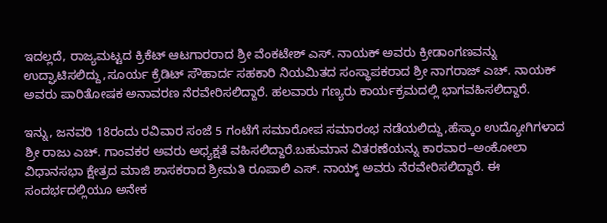ಇದಲ್ಲದೆ, ರಾಜ್ಯಮಟ್ಟದ ಕ್ರಿಕೆಟ್ ಆಟಗಾರರಾದ ಶ್ರೀ ವೆಂಕಟೇಶ್ ಎಸ್. ನಾಯಕ್ ಅವರು ಕ್ರೀಡಾಂಗಣವನ್ನು ಉದ್ಘಾಟಿಸಲಿದ್ದು,ಸೂರ್ಯ ಕ್ರೆಡಿಟ್ ಸೌಹಾರ್ದ ಸಹಕಾರಿ ನಿಯಮಿತದ ಸಂಸ್ಥಾಪಕರಾದ ಶ್ರೀ ನಾಗರಾಜ್ ಎಚ್. ನಾಯಕ್ ಅವರು ಪಾರಿತೋಷಕ ಅನಾವರಣ ನೆರವೇರಿಸಲಿದ್ದಾರೆ. ಹಲವಾರು ಗಣ್ಯರು ಕಾರ್ಯಕ್ರಮದಲ್ಲಿ ಭಾಗವಹಿಸಲಿದ್ದಾರೆ.

ಇನ್ನು, ಜನವರಿ 18ರಂದು ರವಿವಾರ ಸಂಜೆ 5 ಗಂಟೆಗೆ ಸಮಾರೋಪ ಸಮಾರಂಭ ನಡೆಯಲಿದ್ದು,ಹೆಸ್ಕಾಂ ಉದ್ಯೋಗಿಗಳಾದ ಶ್ರೀ ರಾಜು ಎಚ್. ಗಾಂವಕರ ಅವರು ಅಧ್ಯಕ್ಷತೆ ವಹಿಸಲಿದ್ದಾರೆ.ಬಹುಮಾನ ವಿತರಣೆಯನ್ನು ಕಾರವಾರ–ಅಂಕೋಲಾ ವಿಧಾನಸಭಾ ಕ್ಷೇತ್ರದ ಮಾಜಿ ಶಾಸಕರಾದ ಶ್ರೀಮತಿ ರೂಪಾಲಿ ಎಸ್. ನಾಯ್ಕ್ ಅವರು ನೆರವೇರಿಸಲಿದ್ದಾರೆ. ಈ ಸಂದರ್ಭದಲ್ಲಿಯೂ ಅನೇಕ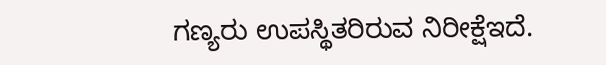ಗಣ್ಯರು ಉಪಸ್ಥಿತರಿರುವ ನಿರೀಕ್ಷೆಇದೆ.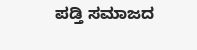ಪಡ್ತಿ ಸಮಾಜದ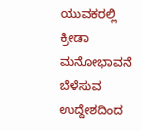ಯುವಕರಲ್ಲಿ ಕ್ರೀಡಾ ಮನೋಭಾವನೆ ಬೆಳೆಸುವ ಉದ್ದೇಶದಿಂದ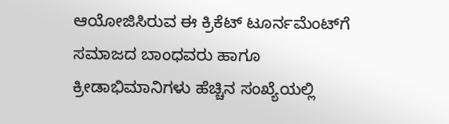ಆಯೋಜಿಸಿರುವ ಈ ಕ್ರಿಕೆಟ್ ಟೂರ್ನಮೆಂಟ್‌ಗೆ ಸಮಾಜದ ಬಾಂಧವರು ಹಾಗೂ ಕ್ರೀಡಾಭಿಮಾನಿಗಳು ಹೆಚ್ಚಿನ ಸಂಖ್ಯೆಯಲ್ಲಿ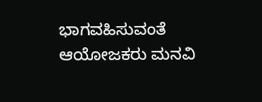ಭಾಗವಹಿಸುವಂತೆ ಆಯೋಜಕರು ಮನವಿ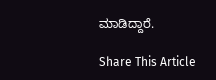ಮಾಡಿದ್ದಾರೆ.

Share This Article